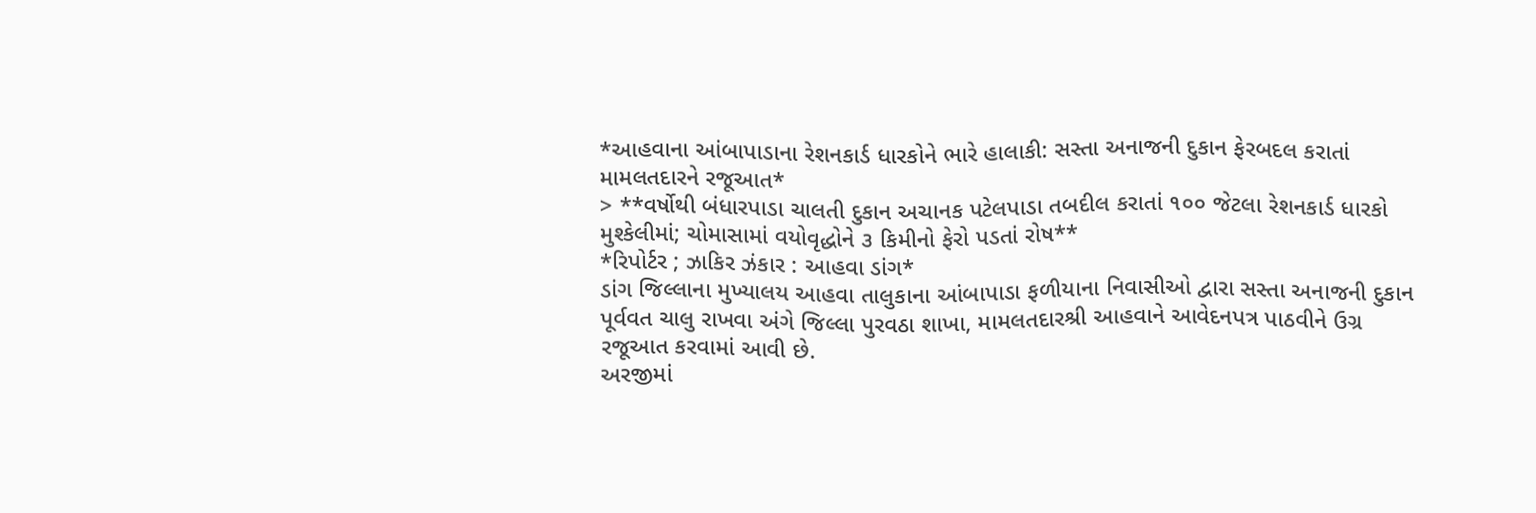*આહવાના આંબાપાડાના રેશનકાર્ડ ધારકોને ભારે હાલાકી: સસ્તા અનાજની દુકાન ફેરબદલ કરાતાં મામલતદારને રજૂઆત*
> **વર્ષોથી બંધારપાડા ચાલતી દુકાન અચાનક પટેલપાડા તબદીલ કરાતાં ૧૦૦ જેટલા રેશનકાર્ડ ધારકો મુશ્કેલીમાં; ચોમાસામાં વયોવૃદ્ધોને ૩ કિમીનો ફેરો પડતાં રોષ**
*રિપોર્ટર ; ઝાકિર ઝંકાર : આહવા ડાંગ*
ડાંગ જિલ્લાના મુખ્યાલય આહવા તાલુકાના આંબાપાડા ફળીયાના નિવાસીઓ દ્વારા સસ્તા અનાજની દુકાન પૂર્વવત ચાલુ રાખવા અંગે જિલ્લા પુરવઠા શાખા, મામલતદારશ્રી આહવાને આવેદનપત્ર પાઠવીને ઉગ્ર રજૂઆત કરવામાં આવી છે.
અરજીમાં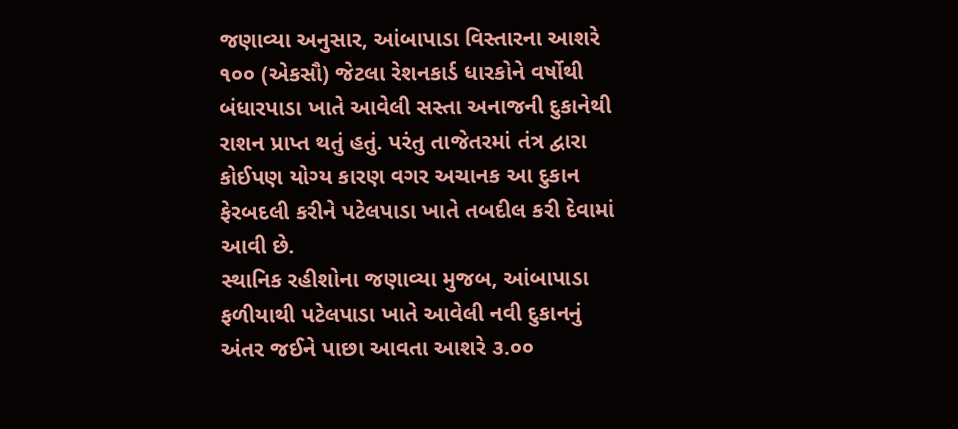જણાવ્યા અનુસાર, આંબાપાડા વિસ્તારના આશરે ૧૦૦ (એકસૌ) જેટલા રેશનકાર્ડ ધારકોને વર્ષોથી બંધારપાડા ખાતે આવેલી સસ્તા અનાજની દુકાનેથી રાશન પ્રાપ્ત થતું હતું. પરંતુ તાજેતરમાં તંત્ર દ્વારા કોઈપણ યોગ્ય કારણ વગર અચાનક આ દુકાન ફેરબદલી કરીને પટેલપાડા ખાતે તબદીલ કરી દેવામાં આવી છે.
સ્થાનિક રહીશોના જણાવ્યા મુજબ, આંબાપાડા ફળીયાથી પટેલપાડા ખાતે આવેલી નવી દુકાનનું અંતર જઈને પાછા આવતા આશરે ૩.૦૦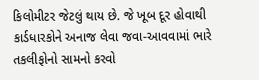કિલોમીટર જેટલું થાય છે. જે ખૂબ દૂર હોવાથી કાર્ડધારકોને અનાજ લેવા જવા-આવવામાં ભારે તકલીફોનો સામનો કરવો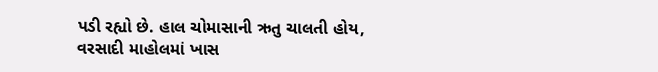પડી રહ્યો છે. હાલ ચોમાસાની ઋતુ ચાલતી હોય, વરસાદી માહોલમાં ખાસ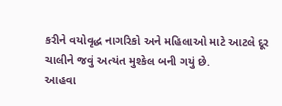કરીને વયોવૃદ્ધ નાગરિકો અને મહિલાઓ માટે આટલે દૂર ચાલીને જવું અત્યંત મુશ્કેલ બની ગયું છે.
આહવા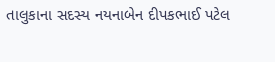તાલુકાના સદસ્ય નયનાબેન દીપકભાઈ પટેલ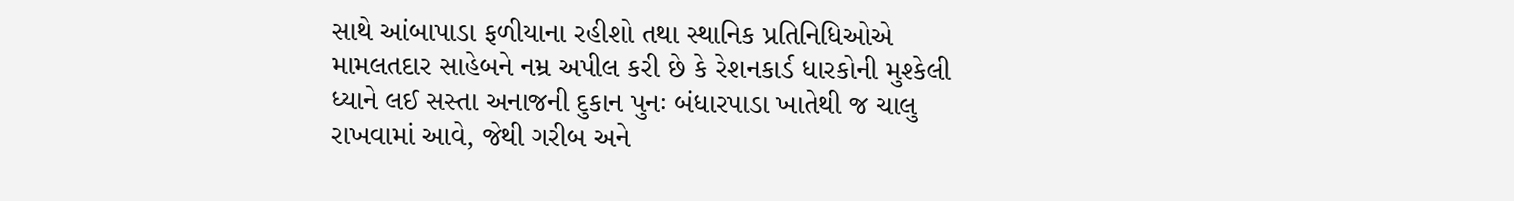સાથે આંબાપાડા ફળીયાના રહીશો તથા સ્થાનિક પ્રતિનિધિઓએ મામલતદાર સાહેબને નમ્ર અપીલ કરી છે કે રેશનકાર્ડ ધારકોની મુશ્કેલી ધ્યાને લઈ સસ્તા અનાજની દુકાન પુનઃ બંધારપાડા ખાતેથી જ ચાલુ રાખવામાં આવે, જેથી ગરીબ અને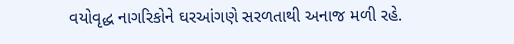વયોવૃદ્ધ નાગરિકોને ઘરઆંગણે સરળતાથી અનાજ મળી રહે.